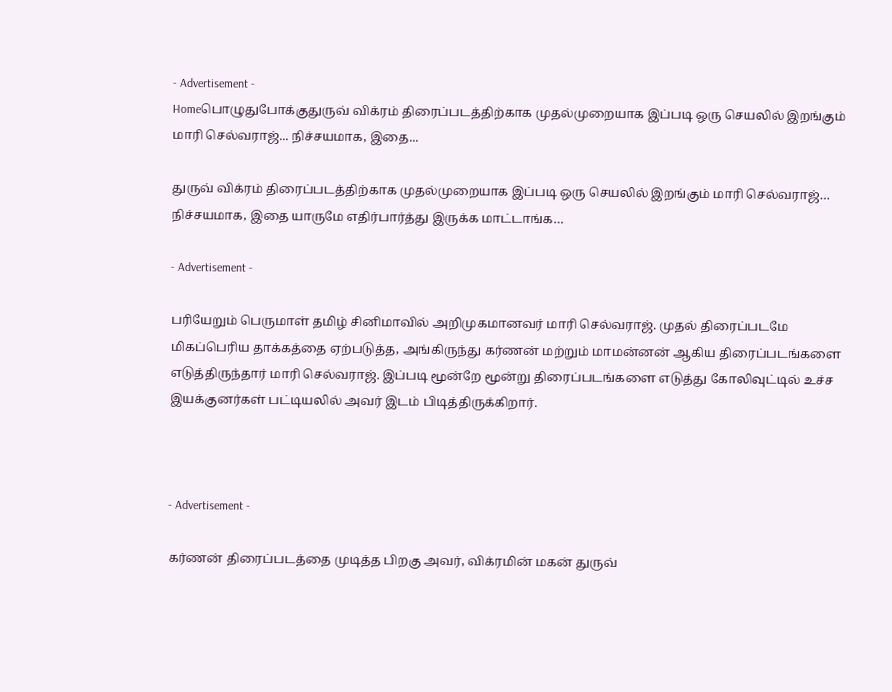- Advertisement -
Homeபொழுதுபோக்குதுருவ் விக்ரம் திரைப்படத்திற்காக முதல்முறையாக இப்படி ஒரு செயலில் இறங்கும் மாரி செல்வராஜ்... நிச்சயமாக, இதை...

துருவ் விக்ரம் திரைப்படத்திற்காக முதல்முறையாக இப்படி ஒரு செயலில் இறங்கும் மாரி செல்வராஜ்… நிச்சயமாக, இதை யாருமே எதிர்பார்த்து இருக்க மாட்டாங்க…

- Advertisement -

பரியேறும் பெருமாள் தமிழ் சினிமாவில் அறிமுகமானவர் மாரி செல்வராஜ். முதல் திரைப்படமே மிகப்பெரிய தாக்கத்தை ஏற்படுத்த, அங்கிருந்து கர்ணன் மற்றும் மாமன்னன் ஆகிய திரைப்படங்களை எடுத்திருந்தார் மாரி செல்வராஜ். இப்படி மூன்றே மூன்று திரைப்படங்களை எடுத்து கோலிவுட்டில் உச்ச இயக்குனர்கள் பட்டியலில் அவர் இடம் பிடித்திருக்கிறார்.



- Advertisement -

கர்ணன் திரைப்படத்தை முடித்த பிறகு அவர், விக்ரமின் மகன் துருவ்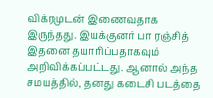விக்ரமுடன் இணைவதாக இருந்தது. இயக்குனர் பா ரஞ்சித் இதனை தயாரிப்பதாகவும் அறிவிக்கப்பட்டது. ஆனால் அந்த சமயத்தில், தனது கடைசி படத்தை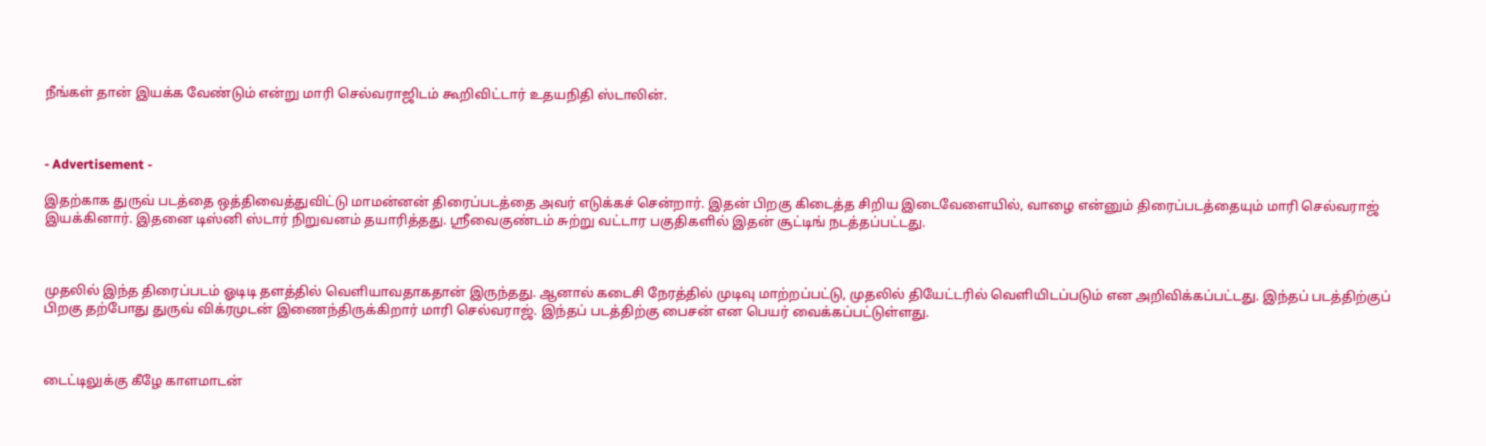நீங்கள் தான் இயக்க வேண்டும் என்று மாரி செல்வராஜிடம் கூறிவிட்டார் உதயநிதி ஸ்டாலின்.



- Advertisement -

இதற்காக துருவ் படத்தை ஒத்திவைத்துவிட்டு மாமன்னன் திரைப்படத்தை அவர் எடுக்கச் சென்றார். இதன் பிறகு கிடைத்த சிறிய இடைவேளையில், வாழை என்னும் திரைப்படத்தையும் மாரி செல்வராஜ் இயக்கினார். இதனை டிஸ்னி ஸ்டார் நிறுவனம் தயாரித்தது. ஸ்ரீவைகுண்டம் சுற்று வட்டார பகுதிகளில் இதன் சூட்டிங் நடத்தப்பட்டது.



முதலில் இந்த திரைப்படம் ஓடிடி தளத்தில் வெளியாவதாகதான் இருந்தது. ஆனால் கடைசி நேரத்தில் முடிவு மாற்றப்பட்டு, முதலில் தியேட்டரில் வெளியிடப்படும் என அறிவிக்கப்பட்டது. இந்தப் படத்திற்குப் பிறகு தற்போது துருவ் விக்ரமுடன் இணைந்திருக்கிறார் மாரி செல்வராஜ். இந்தப் படத்திற்கு பைசன் என பெயர் வைக்கப்பட்டுள்ளது.



டைட்டிலுக்கு கீழே காளமாடன்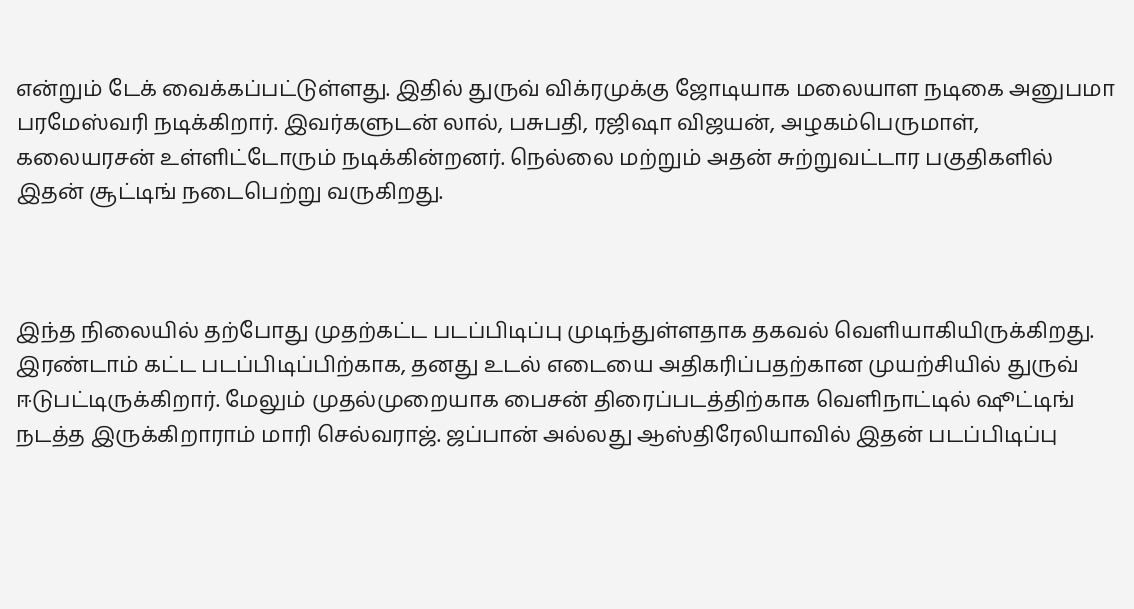என்றும் டேக் வைக்கப்பட்டுள்ளது. இதில் துருவ் விக்ரமுக்கு ஜோடியாக மலையாள நடிகை அனுபமா பரமேஸ்வரி நடிக்கிறார். இவர்களுடன் லால், பசுபதி, ரஜிஷா விஜயன், அழகம்பெருமாள், கலையரசன் உள்ளிட்டோரும் நடிக்கின்றனர். நெல்லை மற்றும் அதன் சுற்றுவட்டார பகுதிகளில் இதன் சூட்டிங் நடைபெற்று வருகிறது.



இந்த நிலையில் தற்போது முதற்கட்ட படப்பிடிப்பு முடிந்துள்ளதாக தகவல் வெளியாகியிருக்கிறது. இரண்டாம் கட்ட படப்பிடிப்பிற்காக, தனது உடல் எடையை அதிகரிப்பதற்கான முயற்சியில் துருவ் ஈடுபட்டிருக்கிறார். மேலும் முதல்முறையாக பைசன் திரைப்படத்திற்காக வெளிநாட்டில் ஷூட்டிங் நடத்த இருக்கிறாராம் மாரி செல்வராஜ். ஜப்பான் அல்லது ஆஸ்திரேலியாவில் இதன் படப்பிடிப்பு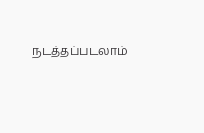நடத்தப்படலாம்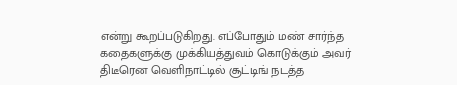என்று கூறப்படுகிறது. எப்போதும் மண் சார்ந்த கதைகளுக்கு முக்கியத்துவம் கொடுக்கும் அவர் திடீரென வெளிநாட்டில் சூட்டிங் நடத்த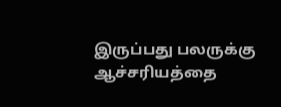இருப்பது பலருக்கு ஆச்சரியத்தை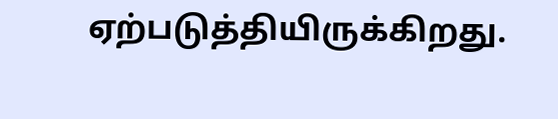ஏற்படுத்தியிருக்கிறது.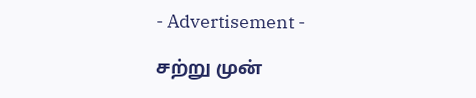- Advertisement -

சற்று முன்